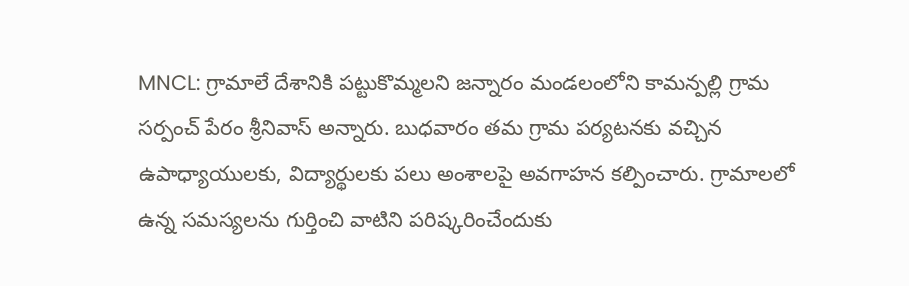MNCL: గ్రామాలే దేశానికి పట్టుకొమ్మలని జన్నారం మండలంలోని కామన్పల్లి గ్రామ సర్పంచ్ పేరం శ్రీనివాస్ అన్నారు. బుధవారం తమ గ్రామ పర్యటనకు వచ్చిన ఉపాధ్యాయులకు, విద్యార్థులకు పలు అంశాలపై అవగాహన కల్పించారు. గ్రామాలలో ఉన్న సమస్యలను గుర్తించి వాటిని పరిష్కరించేందుకు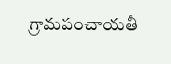గ్రామపంచాయతీ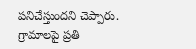పనిచేస్తుందని చెప్పారు. గ్రామాలపై ప్రతి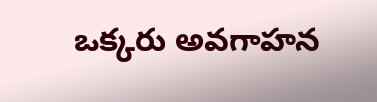ఒక్కరు అవగాహన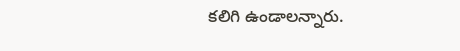కలిగి ఉండాలన్నారు.